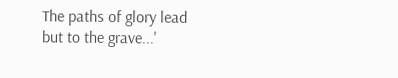The paths of glory lead but to the grave...'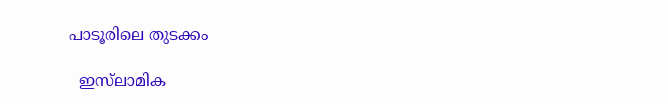പാടൂരിലെ തുടക്കം

  ഇസ്‌ലാമിക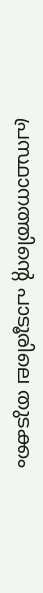പ്രസ്ഥാനത്തിന്റെ പാടൂരിലെ തുടക്കം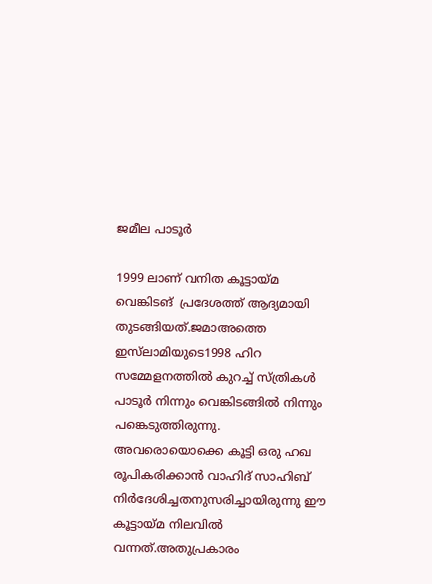ജമീല പാടൂര്‍

1999 ലാണ് വനിത കൂട്ടായ്മ വെങ്കിടങ്  പ്രദേശത്ത് ആദ്യമായി തുടങ്ങിയത്.ജമാ‌അത്തെ ഇസ്‌ലാമിയുടെ1998 ഹിറ സമ്മേളനത്തിൽ കുറച്ച് സ്ത്രികൾ പാടൂർ നിന്നും വെങ്കിടങ്ങിൽ നിന്നും പങ്കെടുത്തിരുന്നു.  അവരൊയൊക്കെ കൂട്ടി ഒരു ഹഖ രൂപികരിക്കാൻ വാഹിദ് സാഹിബ് നിർദേശിച്ചതനുസരിച്ചായിരുന്നു ഈ കൂട്ടായ്‌മ നിലവില്‍ വന്നത്.അതുപ്രകാരം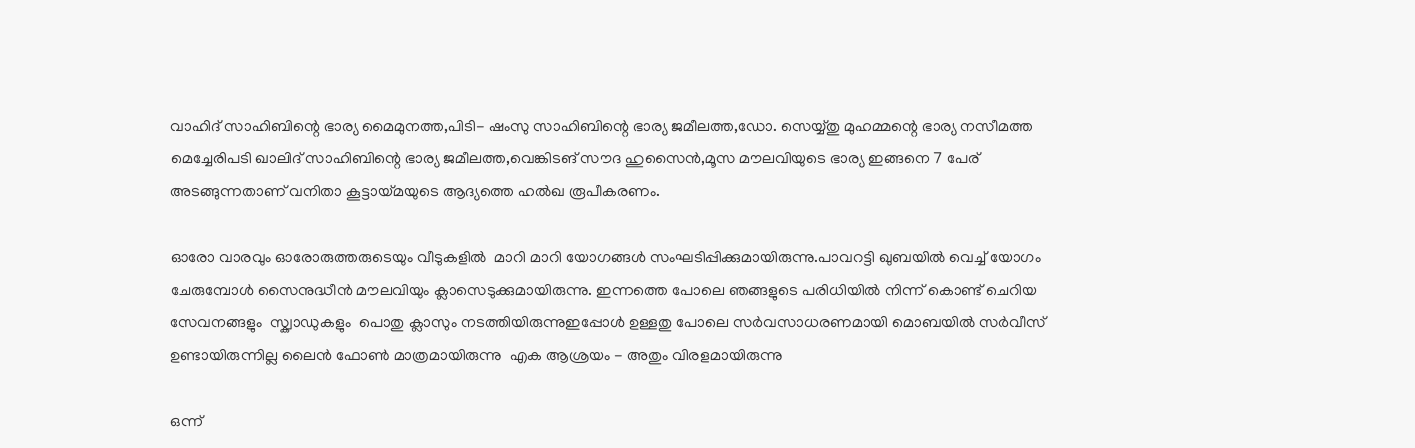വാഹിദ്‌ സാഹിബിന്റെ ഭാര്യ മൈമുനത്ത,പിടി- ഷംസു സാഹിബിന്റെ ഭാര്യ ജമീലത്ത,ഡോ. സെയ്യ്തു മുഹമ്മന്റെ ഭാര്യ നസീമത്ത മെച്ചേരിപടി ഖാലിദ് സാഹിബിന്റെ ഭാര്യ ജമീലത്ത,വെങ്കിടങ് സൗദ ഹുസൈൻ,മൂസ മൗലവിയുടെ ഭാര്യ ഇങ്ങനെ 7 പേര് അടങ്ങുന്നതാണ് വനിതാ കൂട്ടായ്‌മയുടെ ആദ്യത്തെ ഹൽഖ രൂപീകരണം.

ഓരോ വാരവും ഓരോരുത്തരുടെയും വീടുകളിൽ  മാറി മാറി യോഗങ്ങള്‍ സം‌ഘടിപ്പിക്കുമായിരുന്നു.പാവറട്ടി ഖുബയില്‍ വെച്ച് യോഗം ചേരുമ്പോള്‍ സൈനുദ്ധീൻ മൗലവിയും ക്ലാസെടുക്കുമായിരുന്നു. ഇന്നത്തെ പോലെ ഞങ്ങളുടെ പരിധിയിൽ നിന്ന് കൊണ്ട് ചെറിയ സേവനങ്ങളും  സ്ക്വാഡുകളും  പൊതു ക്ലാസും നടത്തിയിരുന്നുഇപ്പോള്‍ ഉള്ളതു പോലെ സർവസാധരണമായി മൊബയിൽ സർവീസ് ഉണ്ടായിരുന്നില്ല ലൈൻ ഫോണ്‍ മാത്രമായിരുന്നു  എക ആശ്രയം - അതും വിരളമായിരുന്നു

ഒന്ന്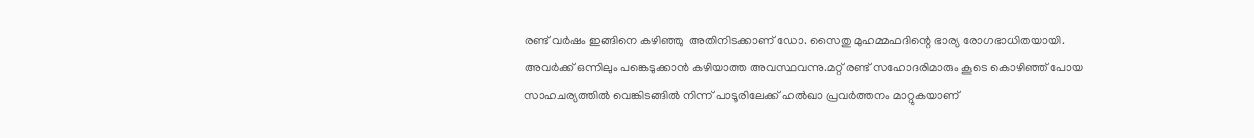രണ്ട് വർഷം ഇങ്ങിനെ കഴിഞ്ഞു  അതിനിടക്കാണ് ഡോ. സൈതു മുഹമ്മഫദിന്റെ ഭാര്യ രോഗഭാധിതയായി. അവർക്ക് ഒന്നിലും പങ്കെടുക്കാന്‍ കഴിയാത്ത അവസ്ഥവന്നു.മറ്റ് രണ്ട് സഹോദരിമാരും കൂടെ കൊഴിഞ്ഞ് പോയ സാഹചര്യത്തില്‍ വെങ്കിടങ്ങിൽ നിന്ന് പാടൂരിലേക്ക് ഹല്‍‌ഖാ പ്രവര്‍‌ത്തനം മാറ്റുകയാണ്‌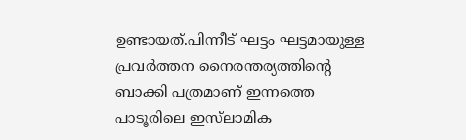ഉണ്ടായത്.പിന്നീട് ഘട്ടം ഘട്ടമായുള്ള പ്രവര്‍‌ത്തന നൈരന്തര്യത്തിന്റെ ബാക്കി പത്രമാണ്‌ ഇന്നത്തെ പാടൂരിലെ ഇസ്‌ലാമിക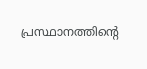പ്രസ്ഥാനത്തിന്റെ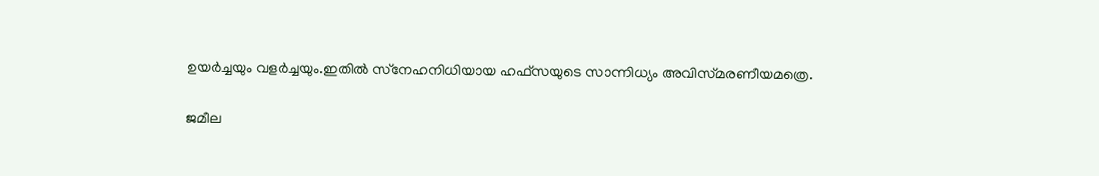ഉയര്‍‌ച്ചയും വളര്‍‌ച്ചയും.ഇതില്‍ സ്‌നേഹനിധിയായ ഹഫ്‌സയുടെ സാന്നിധ്യം അവിസ്‌മരണീയമത്രെ.

ജമീല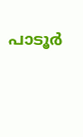പാടൂര്‍